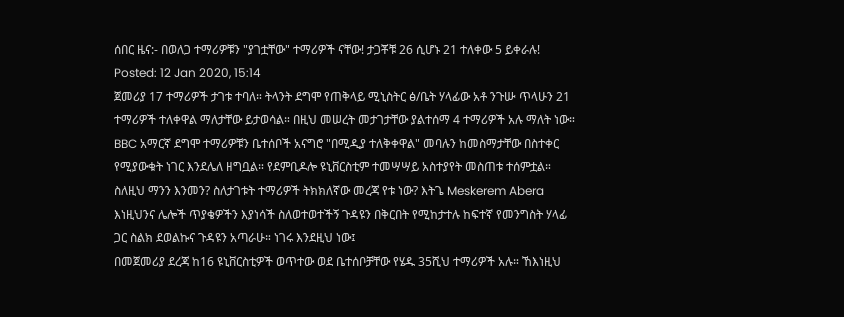ሰበር ዜና:- በወለጋ ተማሪዎቹን "ያገቷቸው" ተማሪዎች ናቸው! ታጋቾቹ 26 ሲሆኑ 21 ተለቀው 5 ይቀራሉ!
Posted: 12 Jan 2020, 15:14
ጀመሪያ 17 ተማሪዎች ታገቱ ተባለ። ትላንት ደግሞ የጠቅላይ ሚኒስትር ፅ/ቤት ሃላፊው አቶ ንጉሡ ጥላሁን 21 ተማሪዎች ተለቀዋል ማለታቸው ይታወሳል። በዚህ መሠረት መታገታቸው ያልተሰማ 4 ተማሪዎች አሉ ማለት ነው። BBC አማርኛ ደግሞ ተማሪዎቹን ቤተሰቦች አናግሮ "በሚዲያ ተለቅቀዋል" መባሉን ከመስማታቸው በስተቀር የሚያውቁት ነገር እንደሌለ ዘግቧል። የደምቢዶሎ ዩኒቨርስቲም ተመሣሣይ አስተያየት መስጠቱ ተሰምቷል። ስለዚህ ማንን እንመን? ስለታገቱት ተማሪዎች ትክክለኛው መረጃ የቱ ነው? እትጌ Meskerem Abera እነዚህንና ሌሎች ጥያቄዎችን እያነሳች ስለወተወተችኝ ጉዳዩን በቅርበት የሚከታተሉ ከፍተኛ የመንግስት ሃላፊ ጋር ስልክ ደወልኩና ጉዳዩን አጣራሁ። ነገሩ እንደዚህ ነው፤
በመጀመሪያ ደረጃ ከ16 ዩኒቨርስቲዎች ወጥተው ወደ ቤተሰቦቻቸው የሄዱ 35ሺህ ተማሪዎች አሉ። ኸእነዚህ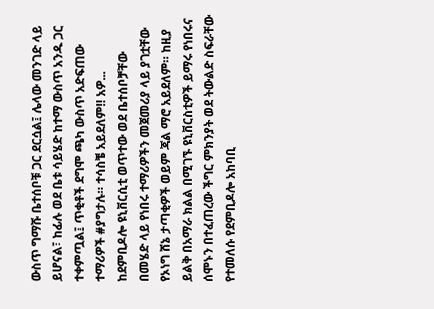ውስጥ ግማሹ ቤተሰቦቹ ጋር ደርሷል፤ ሌላው መንገድ ላይ ይሆናል፣ ከፊሉ ወደ ቤቱ ሳይሄድ ከተማ ውስጥ አንዱ ጋር ተቀምጧል፤ ጥቂቶች ደግሞ ጫካ ውስጥ አድፍጠው ተማሪዎች #ያግታሉ። ተሳስቼ አይደለም‼ አዎ... ከደምቢዶሎ ዩኒቨርሲቲ ወጥተው ወደ ቤተሰቦቻቸው በመሄድ ላይ የነበሩ ተማሪዎችን መጀመሪያ ላይ ያገቷቸው የኦነግ ሸኔ ታጣቂዎች ወይም ጃል ማሮ አይደለም። ከዚያ ይልቅ በአማራ ክልል በሚገኙ ዩኒቨርስቲዎች ይማሩ የነበሩና ሰሞኑን በተፈጠረው ችግር ምክንያት ወደ ትውልድ ስፍራቸው የተመለሱ የደምቢዶሎ አከባቢ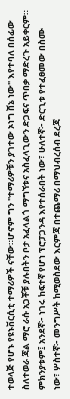ተወላጅ የሆኑ የዩኑቨርሲቲ ተማሪዎች ናቸው።ሆኖም ግን "ተማሪዎቹን ያገተው ኦነግ ሸኔ ነው" እየተባለ በሰፊው ስለተወራ ጃል ማሮ ራሱ አጋቾቹ ያሉበትን ቦታ አፈላልጎ ማግኘቱና አስፈላጊውን ድጋፍና ጥበቃ ማድረጉ አይቀርም። ምክንያቱም፤ አንደኛ፦ ነገሩ ከፍተኛ የሆነ ፕሮፓጋንዳ እየተሰራበት ነው፣ ሁለተኛ፦ ድርጊቱ የተፈፀመው በስሙ ነው፣ ሦስተኛ፦ መንግሥት ከሚወስደው እርምጃ በተጨማሪ በማህብረሰብ ደረጃ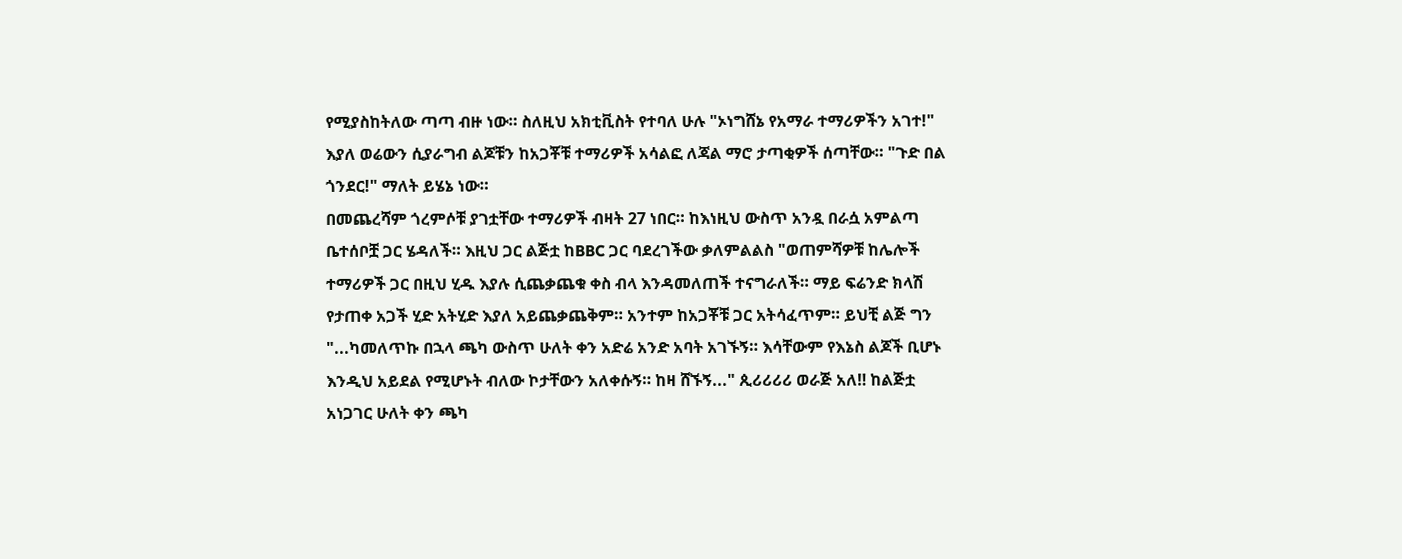የሚያስከትለው ጣጣ ብዙ ነው። ስለዚህ አክቲቪስት የተባለ ሁሉ "ኦነግሸኔ የአማራ ተማሪዎችን አገተ!" እያለ ወሬውን ሲያራግብ ልጆቹን ከአጋቾቹ ተማሪዎች አሳልፎ ለጃል ማሮ ታጣቂዎች ሰጣቸው። "ጉድ በል ጎንደር!" ማለት ይሄኔ ነው።
በመጨረሻም ጎረምሶቹ ያገቷቸው ተማሪዎች ብዛት 27 ነበር። ከእነዚህ ውስጥ አንዷ በራሷ አምልጣ ቤተሰቦቿ ጋር ሄዳለች። እዚህ ጋር ልጅቷ ከBBC ጋር ባደረገችው ቃለምልልስ "ወጠምሻዎቹ ከሌሎች ተማሪዎች ጋር በዚህ ሂዱ እያሉ ሲጨቃጨቁ ቀስ ብላ እንዳመለጠች ተናግራለች። ማይ ፍሬንድ ክላሽ የታጠቀ አጋች ሂድ አትሂድ እያለ አይጨቃጨቅም። አንተም ከአጋቾቹ ጋር አትሳፈጥም። ይህቺ ልጅ ግን "...ካመለጥኩ በኋላ ጫካ ውስጥ ሁለት ቀን አድሬ አንድ አባት አገኙኝ። እሳቸውም የእኔስ ልጆች ቢሆኑ እንዲህ አይደል የሚሆኑት ብለው ኮታቸውን አለቀሱኝ። ከዛ ሸኙኝ..." ጲሪሪሪሪ ወራጅ አለ‼ ከልጅቷ አነጋገር ሁለት ቀን ጫካ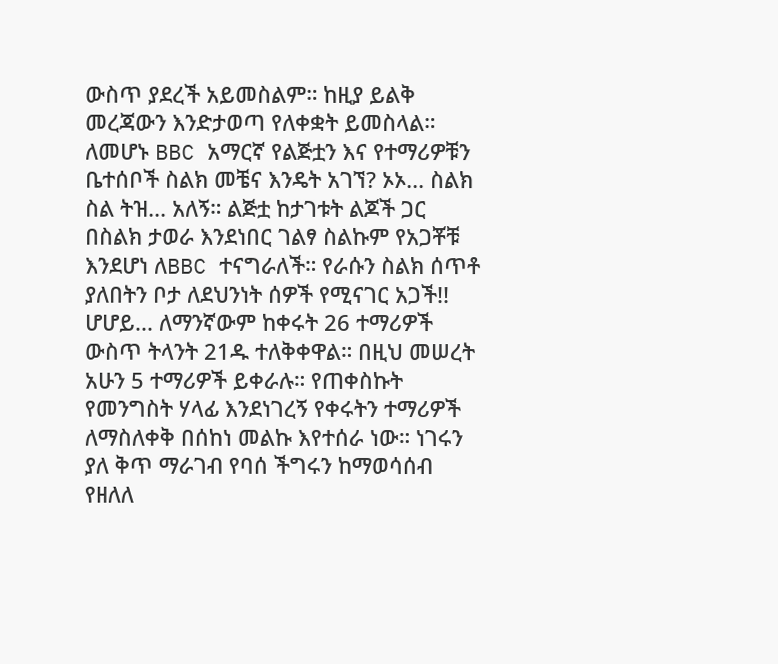ውስጥ ያደረች አይመስልም። ከዚያ ይልቅ መረጃውን እንድታወጣ የለቀቋት ይመስላል። ለመሆኑ BBC አማርኛ የልጅቷን እና የተማሪዎቹን ቤተሰቦች ስልክ መቼና እንዴት አገኘ? ኦኦ... ስልክ ስል ትዝ... አለኝ። ልጅቷ ከታገቱት ልጆች ጋር በስልክ ታወራ እንደነበር ገልፃ ስልኩም የአጋቾቹ እንደሆነ ለBBC ተናግራለች። የራሱን ስልክ ሰጥቶ ያለበትን ቦታ ለደህንነት ሰዎች የሚናገር አጋች!! ሆሆይ... ለማንኛውም ከቀሩት 26 ተማሪዎች ውስጥ ትላንት 21ዱ ተለቅቀዋል። በዚህ መሠረት አሁን 5 ተማሪዎች ይቀራሉ። የጠቀስኩት የመንግስት ሃላፊ እንደነገረኝ የቀሩትን ተማሪዎች ለማስለቀቅ በሰከነ መልኩ እየተሰራ ነው። ነገሩን ያለ ቅጥ ማራገብ የባሰ ችግሩን ከማወሳሰብ የዘለለ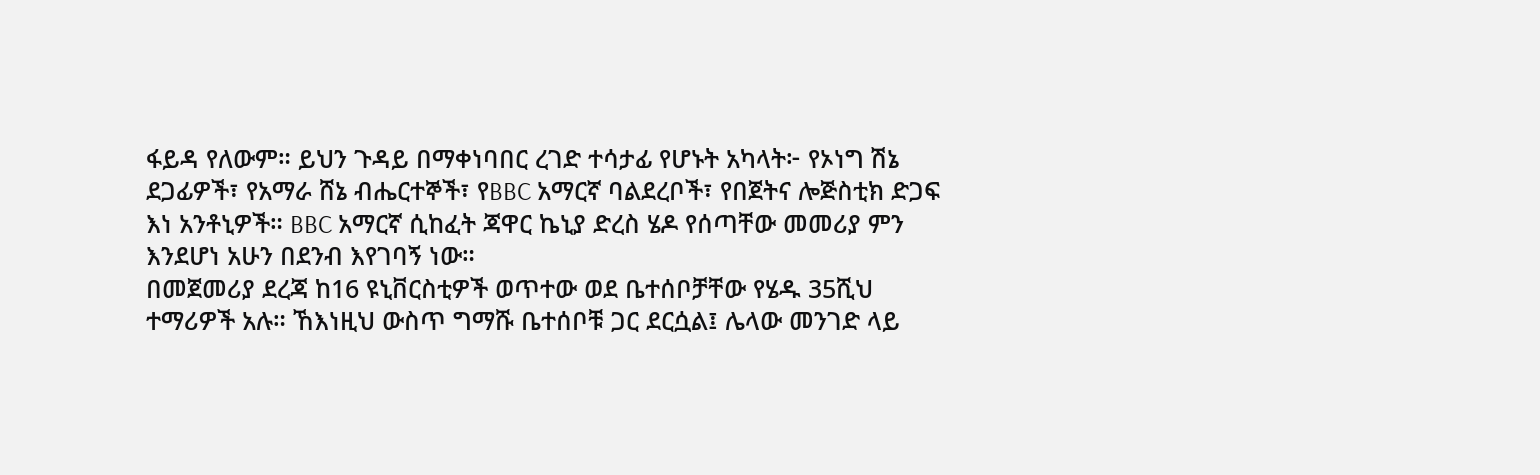ፋይዳ የለውም። ይህን ጉዳይ በማቀነባበር ረገድ ተሳታፊ የሆኑት አካላት፦ የኦነግ ሽኔ ደጋፊዎች፣ የአማራ ሸኔ ብሔርተኞች፣ የBBC አማርኛ ባልደረቦች፣ የበጀትና ሎጅስቲክ ድጋፍ እነ አንቶኒዎች። BBC አማርኛ ሲከፈት ጃዋር ኬኒያ ድረስ ሄዶ የሰጣቸው መመሪያ ምን እንደሆነ አሁን በደንብ እየገባኝ ነው።
በመጀመሪያ ደረጃ ከ16 ዩኒቨርስቲዎች ወጥተው ወደ ቤተሰቦቻቸው የሄዱ 35ሺህ ተማሪዎች አሉ። ኸእነዚህ ውስጥ ግማሹ ቤተሰቦቹ ጋር ደርሷል፤ ሌላው መንገድ ላይ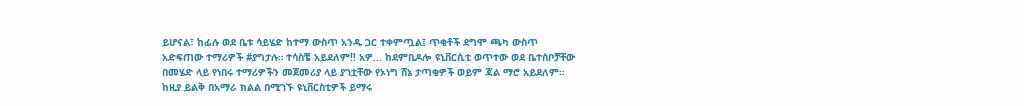ይሆናል፣ ከፊሉ ወደ ቤቱ ሳይሄድ ከተማ ውስጥ አንዱ ጋር ተቀምጧል፤ ጥቂቶች ደግሞ ጫካ ውስጥ አድፍጠው ተማሪዎች #ያግታሉ። ተሳስቼ አይደለም‼ አዎ... ከደምቢዶሎ ዩኒቨርሲቲ ወጥተው ወደ ቤተሰቦቻቸው በመሄድ ላይ የነበሩ ተማሪዎችን መጀመሪያ ላይ ያገቷቸው የኦነግ ሸኔ ታጣቂዎች ወይም ጃል ማሮ አይደለም። ከዚያ ይልቅ በአማራ ክልል በሚገኙ ዩኒቨርስቲዎች ይማሩ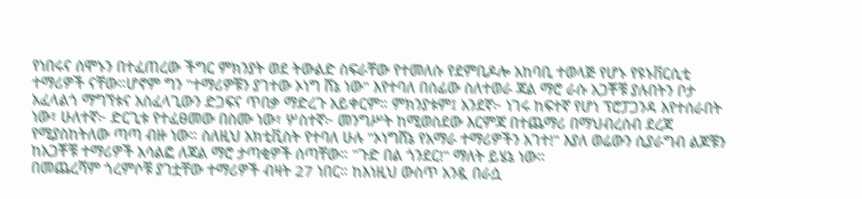የነበሩና ሰሞኑን በተፈጠረው ችግር ምክንያት ወደ ትውልድ ስፍራቸው የተመለሱ የደምቢዶሎ አከባቢ ተወላጅ የሆኑ የዩኑቨርሲቲ ተማሪዎች ናቸው።ሆኖም ግን "ተማሪዎቹን ያገተው ኦነግ ሸኔ ነው" እየተባለ በሰፊው ስለተወራ ጃል ማሮ ራሱ አጋቾቹ ያሉበትን ቦታ አፈላልጎ ማግኘቱና አስፈላጊውን ድጋፍና ጥበቃ ማድረጉ አይቀርም። ምክንያቱም፤ አንደኛ፦ ነገሩ ከፍተኛ የሆነ ፕሮፓጋንዳ እየተሰራበት ነው፣ ሁለተኛ፦ ድርጊቱ የተፈፀመው በስሙ ነው፣ ሦስተኛ፦ መንግሥት ከሚወስደው እርምጃ በተጨማሪ በማህብረሰብ ደረጃ የሚያስከትለው ጣጣ ብዙ ነው። ስለዚህ አክቲቪስት የተባለ ሁሉ "ኦነግሸኔ የአማራ ተማሪዎችን አገተ!" እያለ ወሬውን ሲያራግብ ልጆቹን ከአጋቾቹ ተማሪዎች አሳልፎ ለጃል ማሮ ታጣቂዎች ሰጣቸው። "ጉድ በል ጎንደር!" ማለት ይሄኔ ነው።
በመጨረሻም ጎረምሶቹ ያገቷቸው ተማሪዎች ብዛት 27 ነበር። ከእነዚህ ውስጥ አንዷ በራሷ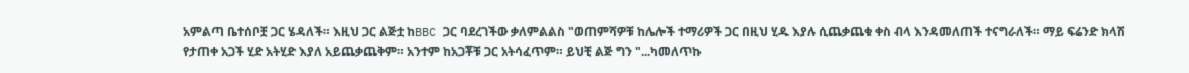አምልጣ ቤተሰቦቿ ጋር ሄዳለች። እዚህ ጋር ልጅቷ ከBBC ጋር ባደረገችው ቃለምልልስ "ወጠምሻዎቹ ከሌሎች ተማሪዎች ጋር በዚህ ሂዱ እያሉ ሲጨቃጨቁ ቀስ ብላ እንዳመለጠች ተናግራለች። ማይ ፍሬንድ ክላሽ የታጠቀ አጋች ሂድ አትሂድ እያለ አይጨቃጨቅም። አንተም ከአጋቾቹ ጋር አትሳፈጥም። ይህቺ ልጅ ግን "...ካመለጥኩ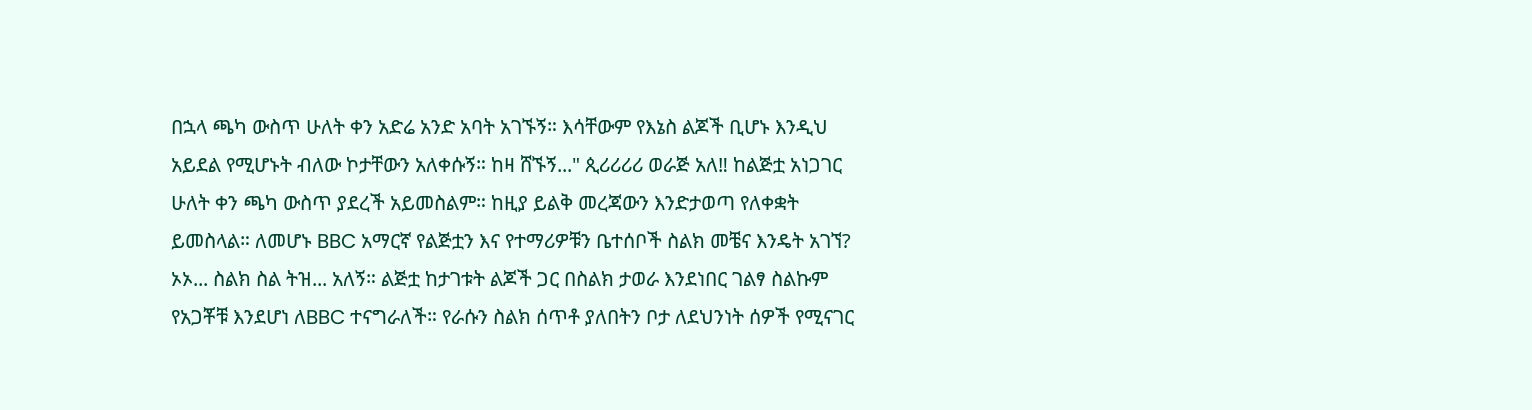በኋላ ጫካ ውስጥ ሁለት ቀን አድሬ አንድ አባት አገኙኝ። እሳቸውም የእኔስ ልጆች ቢሆኑ እንዲህ አይደል የሚሆኑት ብለው ኮታቸውን አለቀሱኝ። ከዛ ሸኙኝ..." ጲሪሪሪሪ ወራጅ አለ‼ ከልጅቷ አነጋገር ሁለት ቀን ጫካ ውስጥ ያደረች አይመስልም። ከዚያ ይልቅ መረጃውን እንድታወጣ የለቀቋት ይመስላል። ለመሆኑ BBC አማርኛ የልጅቷን እና የተማሪዎቹን ቤተሰቦች ስልክ መቼና እንዴት አገኘ? ኦኦ... ስልክ ስል ትዝ... አለኝ። ልጅቷ ከታገቱት ልጆች ጋር በስልክ ታወራ እንደነበር ገልፃ ስልኩም የአጋቾቹ እንደሆነ ለBBC ተናግራለች። የራሱን ስልክ ሰጥቶ ያለበትን ቦታ ለደህንነት ሰዎች የሚናገር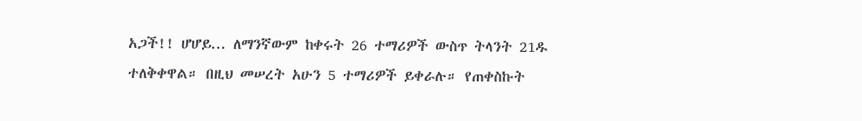አጋች!! ሆሆይ... ለማንኛውም ከቀሩት 26 ተማሪዎች ውስጥ ትላንት 21ዱ ተለቅቀዋል። በዚህ መሠረት አሁን 5 ተማሪዎች ይቀራሉ። የጠቀስኩት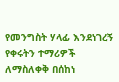የመንግስት ሃላፊ እንደነገረኝ የቀሩትን ተማሪዎች ለማስለቀቅ በሰከነ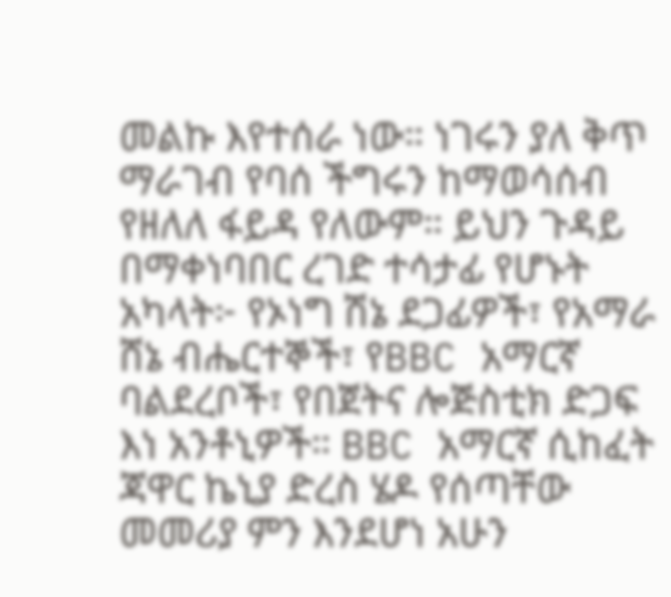መልኩ እየተሰራ ነው። ነገሩን ያለ ቅጥ ማራገብ የባሰ ችግሩን ከማወሳሰብ የዘለለ ፋይዳ የለውም። ይህን ጉዳይ በማቀነባበር ረገድ ተሳታፊ የሆኑት አካላት፦ የኦነግ ሽኔ ደጋፊዎች፣ የአማራ ሸኔ ብሔርተኞች፣ የBBC አማርኛ ባልደረቦች፣ የበጀትና ሎጅስቲክ ድጋፍ እነ አንቶኒዎች። BBC አማርኛ ሲከፈት ጃዋር ኬኒያ ድረስ ሄዶ የሰጣቸው መመሪያ ምን እንደሆነ አሁን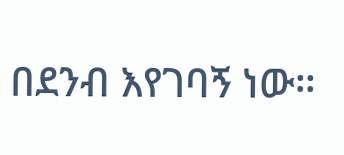በደንብ እየገባኝ ነው።